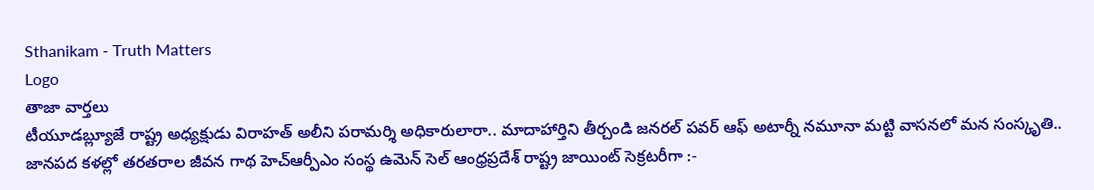Sthanikam - Truth Matters
Logo
తాజా వార్తలు
టీయూడబ్ల్యూజే రాష్ట్ర అధ్యక్షుడు విరాహత్ అలీని పరామర్శి అధికారులారా.. మాదాహార్తిని తీర్చండి జనరల్ పవర్ ఆఫ్ అటార్నీ నమూనా మట్టి వాసనలో మన సంస్కృతి.. జానపద కళల్లో తరతరాల జీవన గాథ హెచ్ఆర్పీఎం సంస్థ ఉమెన్ సెల్ ఆంధ్రప్రదేశ్ రాష్ట్ర జాయింట్ సెక్రటరీగా :-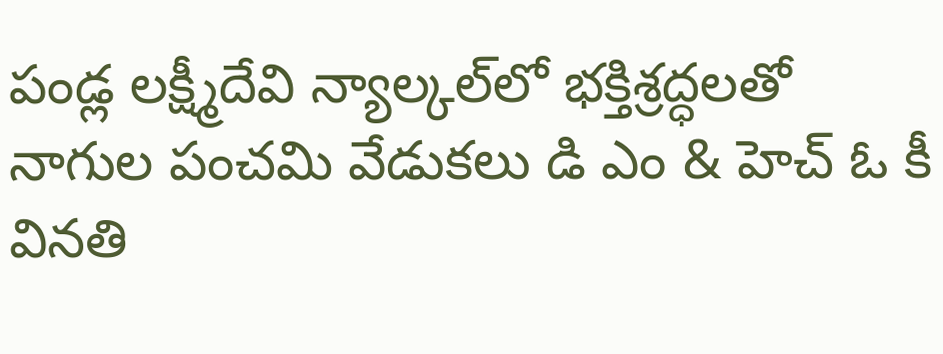పండ్ల లక్ష్మీదేవి న్యాల్కల్‌లో భక్తిశ్రద్ధలతో నాగుల పంచమి వేడుకలు డి ఎం & హెచ్ ఓ కీ వినతి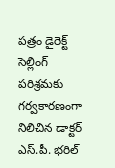పత్రం డైరెక్ట్ సెల్లింగ్ పరిశ్రమకు గర్వకారణంగా నిలిచిన డాక్టర్ ఎస్.పీ. భరిల్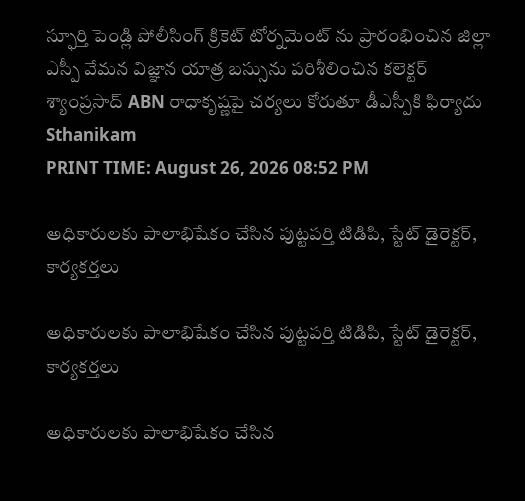స్ఫూర్తి పెండ్లి పోలీసింగ్ క్రికెట్ టోర్నమెంట్ ను ప్రారంభించిన జిల్లా ఎస్పీ వేమన విజ్ఞాన యాత్ర బస్సును పరిశీలించిన కలెక్టర్ శ్యాంప్రసాద్ ABN రాధాకృష్ణపై చర్యలు కోరుతూ డీఎస్పీకి ఫిర్యాదు
Sthanikam
PRINT TIME: August 26, 2026 08:52 PM

అధికారులకు పాలాభిషేకం చేసిన పుట్టపర్తి టిడిపి, స్టేట్ డైరెక్టర్, కార్యకర్తలు

అధికారులకు పాలాభిషేకం చేసిన పుట్టపర్తి టిడిపి, స్టేట్ డైరెక్టర్, కార్యకర్తలు

అధికారులకు పాలాభిషేకం చేసిన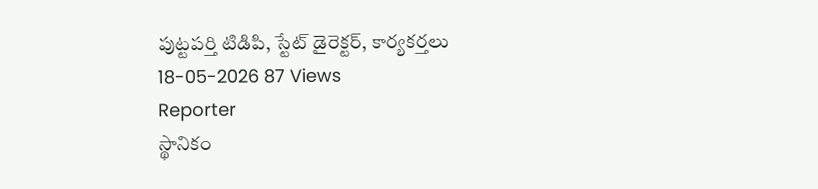పుట్టపర్తి టిడిపి, స్టేట్ డైరెక్టర్, కార్యకర్తలు
18-05-2026 87 Views
Reporter
స్థానికం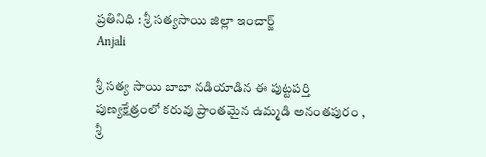ప్రతినిధి : శ్రీ సత్యసాయి జిల్లా ఇంచార్జ్
Anjali

శ్రీ సత్య సాయి బాబా నడియాడిన ఈ పుట్టపర్తి పుణ్యక్షేత్రంలో కరువు ప్రాంతమైన ఉమ్మడి అనంతపురం , శ్రీ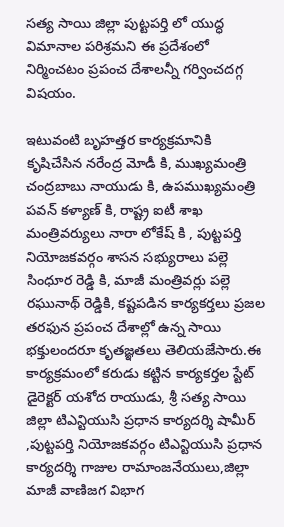సత్య సాయి జిల్లా పుట్టపర్తి లో యుద్ధ విమానాల పరిశ్రమని ఈ ప్రదేశంలో నిర్మించటం ప్రపంచ దేశాలన్నీ గర్వించదగ్గ విషయం.

ఇటువంటి బృహత్తర కార్యక్రమానికి కృషిచేసిన నరేంద్ర మోడీ కి, ముఖ్యమంత్రి చంద్రబాబు నాయుడు కి, ఉపముఖ్యమంత్రి పవన్ కళ్యాణ్ కి, రాష్ట్ర ఐటీ శాఖ మంత్రివర్యులు నారా లోకేష్ కి , పుట్టపర్తి నియోజకవర్గం శాసన సభ్యురాలు పల్లె సింధూర రెడ్డి కి, మాజీ మంత్రివర్లు పల్లె రఘునాథ్ రెడ్డికి, కష్టపడిన కార్యకర్తలు ప్రజల తరఫున ప్రపంచ దేశాల్లో ఉన్న సాయి భక్తులందరూ కృతజ్ఞతలు తెలియజేసారు.ఈ కార్యక్రమంలో కరుడు కట్టిన కార్యకర్తల స్టేట్ డైరెక్టర్ యశోద రాయుడు, శ్రీ సత్య సాయి జిల్లా టిఎన్టియుసి ప్రధాన కార్యదర్శి షామీర్ ,పుట్టపర్తి నియోజకవర్గం టిఎన్టియుసి ప్రధాన కార్యదర్శి గాజుల రామాంజనేయులు,జిల్లా మాజీ వాణిజగ విభాగ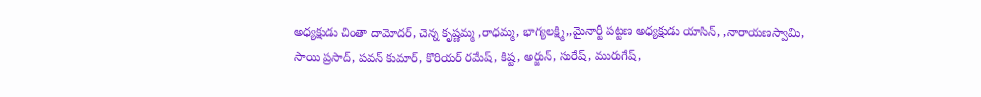అధ్యక్షుడు చింతా దామోదర్, చెన్న కృష్ణమ్మ ,రాధమ్మ, భాగ్యలక్ష్మి,,మైనార్టీ పట్టణ అధ్యక్షుడు యాసిన్, ,నారాయణస్వామి, సాయి ప్రసాద్, పవన్ కుమార్, కొరియర్ రమేష్, కిష్ట, అర్జున్, సురేష్, మురుగేష్,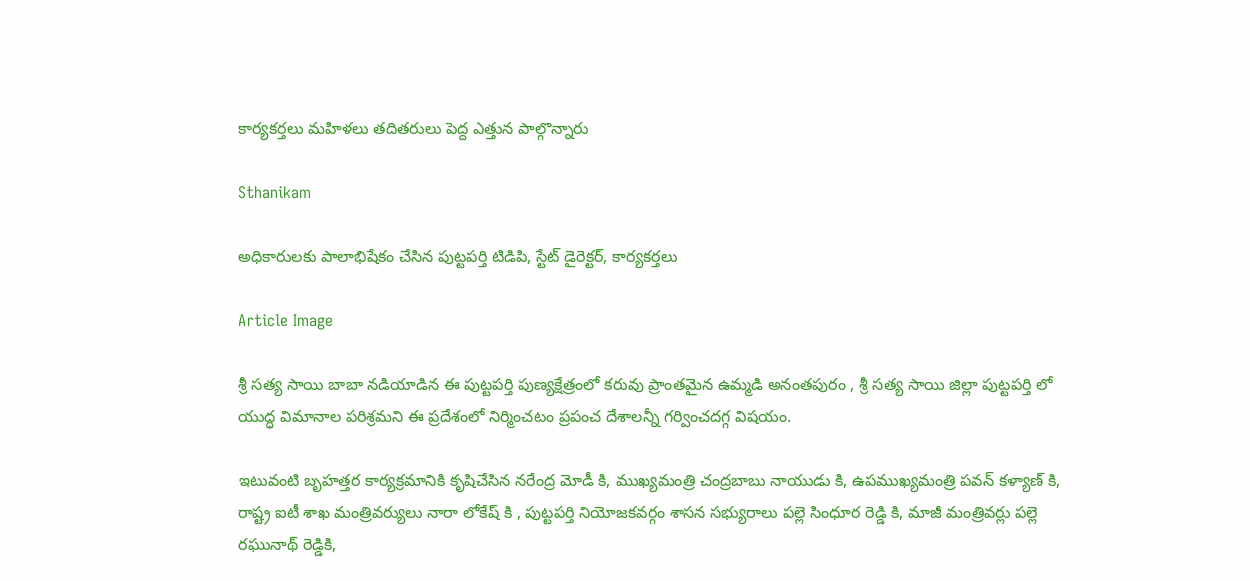కార్యకర్తలు మహిళలు తదితరులు పెద్ద ఎత్తున పాల్గొన్నారు

Sthanikam

అధికారులకు పాలాభిషేకం చేసిన పుట్టపర్తి టిడిపి, స్టేట్ డైరెక్టర్, కార్యకర్తలు

Article Image

శ్రీ సత్య సాయి బాబా నడియాడిన ఈ పుట్టపర్తి పుణ్యక్షేత్రంలో కరువు ప్రాంతమైన ఉమ్మడి అనంతపురం , శ్రీ సత్య సాయి జిల్లా పుట్టపర్తి లో యుద్ధ విమానాల పరిశ్రమని ఈ ప్రదేశంలో నిర్మించటం ప్రపంచ దేశాలన్నీ గర్వించదగ్గ విషయం.

ఇటువంటి బృహత్తర కార్యక్రమానికి కృషిచేసిన నరేంద్ర మోడీ కి, ముఖ్యమంత్రి చంద్రబాబు నాయుడు కి, ఉపముఖ్యమంత్రి పవన్ కళ్యాణ్ కి, రాష్ట్ర ఐటీ శాఖ మంత్రివర్యులు నారా లోకేష్ కి , పుట్టపర్తి నియోజకవర్గం శాసన సభ్యురాలు పల్లె సింధూర రెడ్డి కి, మాజీ మంత్రివర్లు పల్లె రఘునాథ్ రెడ్డికి,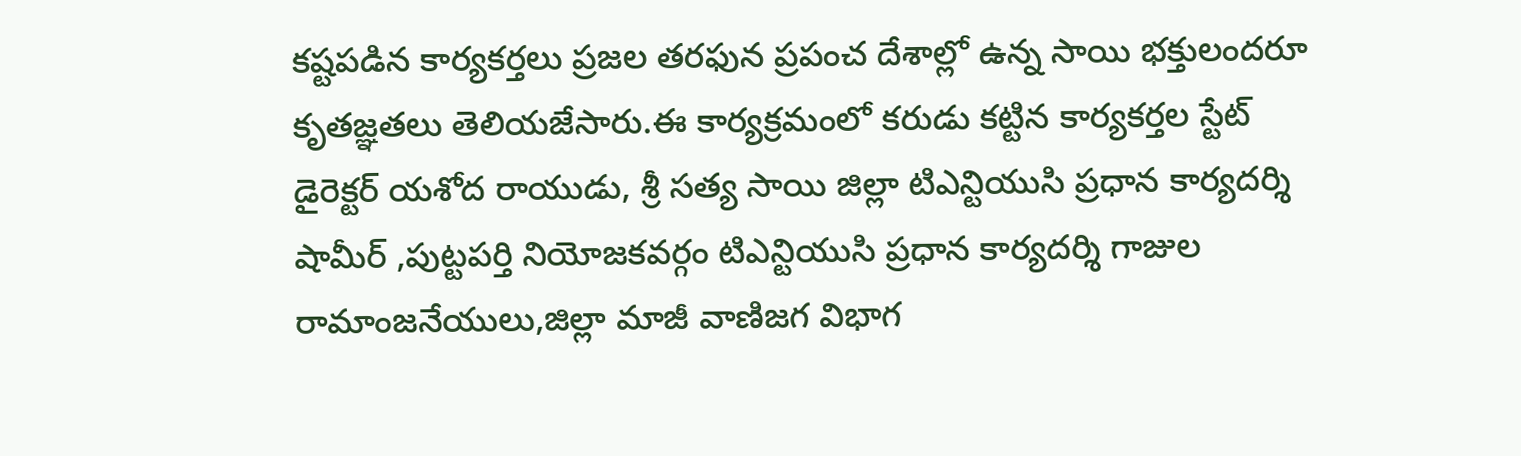కష్టపడిన కార్యకర్తలు ప్రజల తరఫున ప్రపంచ దేశాల్లో ఉన్న సాయి భక్తులందరూ కృతజ్ఞతలు తెలియజేసారు.ఈ కార్యక్రమంలో కరుడు కట్టిన కార్యకర్తల స్టేట్ డైరెక్టర్ యశోద రాయుడు, శ్రీ సత్య సాయి జిల్లా టిఎన్టియుసి ప్రధాన కార్యదర్శి షామీర్ ,పుట్టపర్తి నియోజకవర్గం టిఎన్టియుసి ప్రధాన కార్యదర్శి గాజుల రామాంజనేయులు,జిల్లా మాజీ వాణిజగ విభాగ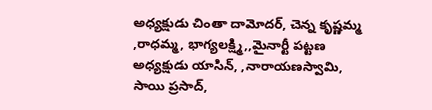అధ్యక్షుడు చింతా దామోదర్, చెన్న కృష్ణమ్మ ,రాధమ్మ, భాగ్యలక్ష్మి,,మైనార్టీ పట్టణ అధ్యక్షుడు యాసిన్, ,నారాయణస్వామి, సాయి ప్రసాద్,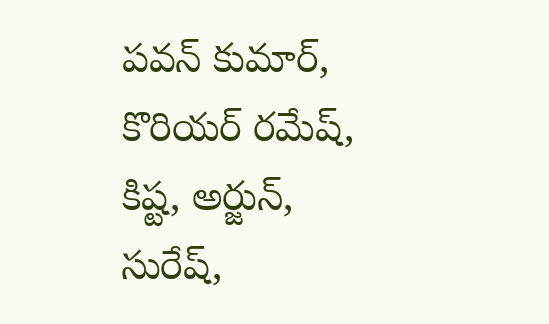పవన్ కుమార్, కొరియర్ రమేష్, కిష్ట, అర్జున్, సురేష్,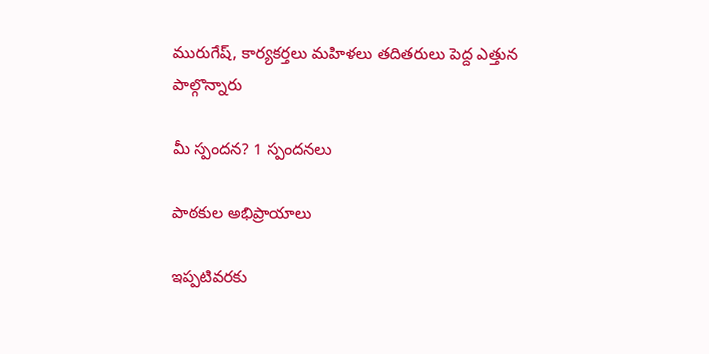మురుగేష్, కార్యకర్తలు మహిళలు తదితరులు పెద్ద ఎత్తున పాల్గొన్నారు

మీ స్పందన? 1 స్పందనలు

పాఠకుల అభిప్రాయాలు

ఇప్పటివరకు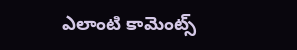ఎలాంటి కామెంట్స్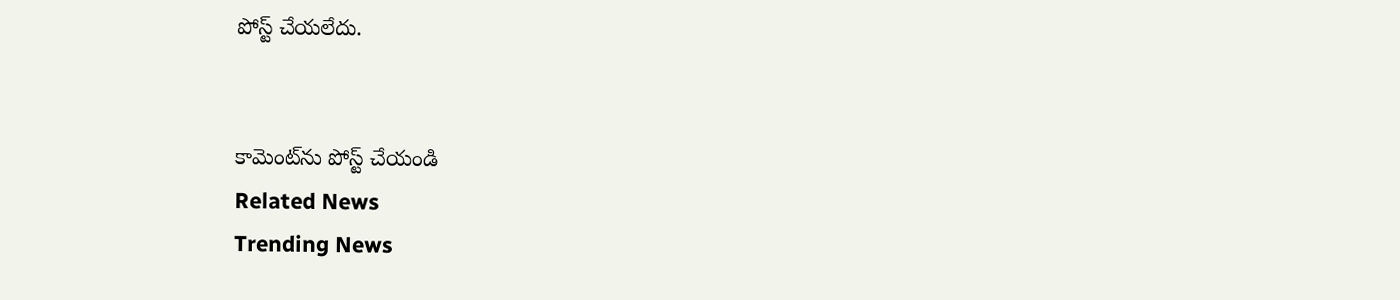పోస్ట్ చేయలేదు.


కామెంట్‌ను పోస్ట్ చేయండి
Related News
Trending News